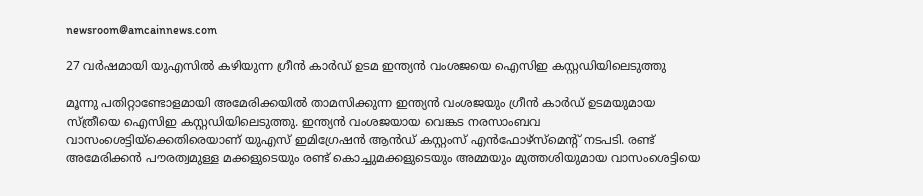newsroom@amcainnews.com

27 വര്‍ഷമായി യുഎസിൽ കഴിയുന്ന ഗ്രീന്‍ കാര്‍ഡ് ഉടമ ഇന്ത്യന്‍ വംശജയെ ഐസിഇ കസ്റ്റഡിയിലെടുത്തു

മൂന്നു പതിറ്റാണ്ടോളമായി അമേരിക്കയില്‍ താമസിക്കുന്ന ഇന്ത്യന്‍ വംശജയും ഗ്രീന്‍ കാര്‍ഡ് ഉടമയുമായ സ്ത്രീയെ ഐസിഇ കസ്റ്റഡിയിലെടുത്തു. ഇന്ത്യന്‍ വംശജയായ വെങ്കട നരസാംബവ വാസംശെട്ടിയ്‌ക്കെതിരെയാണ് യുഎസ് ഇമിഗ്രേഷന്‍ ആന്‍ഡ് കസ്റ്റംസ് എന്‍ഫോഴ്സ്മെൻ്റ് നടപടി. രണ്ട് അമേരിക്കന്‍ പൗരത്വമുള്ള മക്കളുടെയും രണ്ട് കൊച്ചുമക്കളുടെയും അമ്മയും മുത്തശിയുമായ വാസംശെട്ടിയെ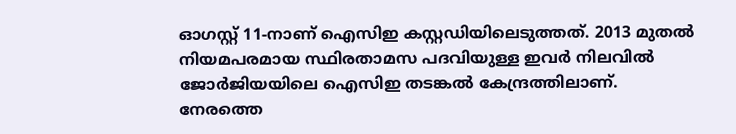ഓഗസ്റ്റ് 11-നാണ് ഐസിഇ കസ്റ്റഡിയിലെടുത്തത്. 2013 മുതല്‍ നിയമപരമായ സ്ഥിരതാമസ പദവിയുള്ള ഇവര്‍ നിലവില്‍ ജോര്‍ജിയയിലെ ഐസിഇ തടങ്കല്‍ കേന്ദ്രത്തിലാണ്. നേരത്തെ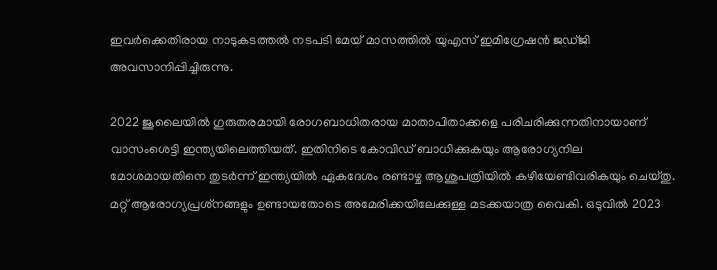ഇവര്‍ക്കെതിരായ നാടുകടത്തല്‍ നടപടി മേയ് മാസത്തില്‍ യുഎസ് ഇമിഗ്രേഷന്‍ ജഡ്ജി അവസാനിപ്പിച്ചിരുന്നു.

2022 ജൂലൈയില്‍ ഗുരുതരമായി രോഗബാധിതരായ മാതാപിതാക്കളെ പരിചരിക്കുന്നതിനായാണ് വാസംശെട്ടി ഇന്ത്യയിലെത്തിയത്. ഇതിനിടെ കോവിഡ് ബാധിക്കുകയും ആരോഗ്യനില മോശമായതിനെ തുടര്‍ന്ന് ഇന്ത്യയില്‍ ഏകദേശം രണ്ടാഴ്ച ആശുപത്രിയില്‍ കഴിയേണ്ടിവരികയും ചെയ്തു. മറ്റ് ആരോഗ്യപ്രശ്‌നങ്ങളും ഉണ്ടായതോടെ അമേരിക്കയിലേക്കുള്ള മടക്കയാത്ര വൈകി. ഒടുവില്‍ 2023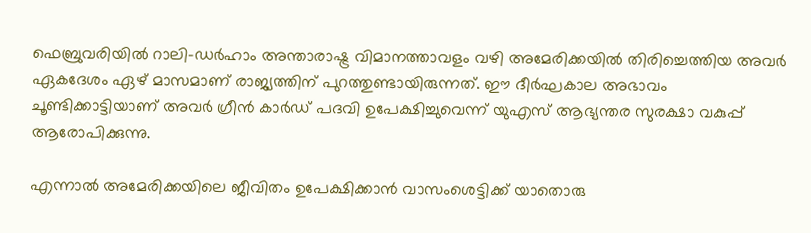ഫെബ്രുവരിയില്‍ റാലി-ഡര്‍ഹാം അന്താരാഷ്ട്ര വിമാനത്താവളം വഴി അമേരിക്കയില്‍ തിരിച്ചെത്തിയ അവര്‍ ഏകദേശം ഏഴ് മാസമാണ് രാജ്യത്തിന് പുറത്തുണ്ടായിരുന്നത്. ഈ ദീര്‍ഘകാല അഭാവം ചൂണ്ടിക്കാട്ടിയാണ് അവര്‍ ഗ്രീന്‍ കാര്‍ഡ് പദവി ഉപേക്ഷിച്ചുവെന്ന് യുഎസ് ആഭ്യന്തര സുരക്ഷാ വകുപ്പ് ആരോപിക്കുന്നു.

എന്നാല്‍ അമേരിക്കയിലെ ജീവിതം ഉപേക്ഷിക്കാന്‍ വാസംശെട്ടിക്ക് യാതൊരു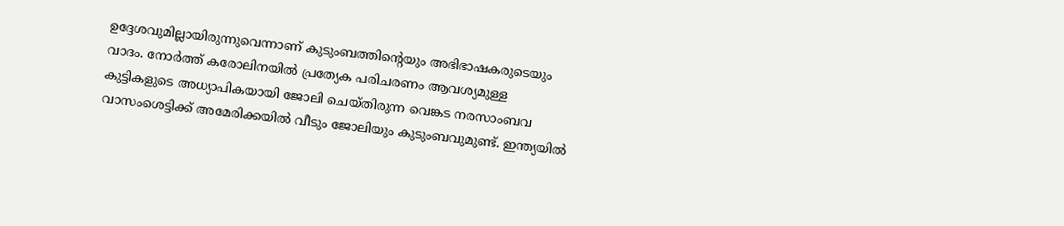ഉദ്ദേശവുമില്ലായിരുന്നുവെന്നാണ് കുടുംബത്തിന്റെയും അഭിഭാഷകരുടെയും വാദം. നോര്‍ത്ത് കരോലിനയില്‍ പ്രത്യേക പരിചരണം ആവശ്യമുള്ള കുട്ടികളുടെ അധ്യാപികയായി ജോലി ചെയ്തിരുന്ന വെങ്കട നരസാംബവ വാസംശെട്ടിക്ക് അമേരിക്കയില്‍ വീടും ജോലിയും കുടുംബവുമുണ്ട്. ഇന്ത്യയില്‍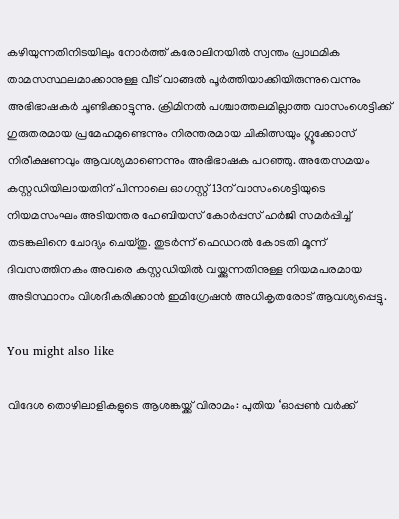കഴിയുന്നതിനിടയിലും നോര്‍ത്ത് കരോലിനയില്‍ സ്വന്തം പ്രാഥമിക താമസസ്ഥലമാക്കാനുള്ള വീട് വാങ്ങല്‍ പൂര്‍ത്തിയാക്കിയിരുന്നുവെന്നും അഭിഭാഷകര്‍ ചൂണ്ടിക്കാട്ടുന്നു. ക്രിമിനല്‍ പശ്ചാത്തലമില്ലാത്ത വാസംശെട്ടിക്ക് ഗുരുതരമായ പ്രമേഹമുണ്ടെന്നും നിരന്തരമായ ചികിത്സയും ഗ്ലൂക്കോസ് നിരീക്ഷണവും ആവശ്യമാണെന്നും അഭിഭാഷക പറഞ്ഞു. അതേസമയം കസ്റ്റഡിയിലായതിന് പിന്നാലെ ഓഗസ്റ്റ് 13ന് വാസംശെട്ടിയുടെ നിയമസംഘം അടിയന്തര ഹേബിയസ് കോര്‍പ്പസ് ഹര്‍ജി സമര്‍പ്പിച്ച് തടങ്കലിനെ ചോദ്യം ചെയ്തു. തുടര്‍ന്ന് ഫെഡറല്‍ കോടതി മൂന്ന് ദിവസത്തിനകം അവരെ കസ്റ്റഡിയില്‍ വയ്ക്കുന്നതിനുള്ള നിയമപരമായ അടിസ്ഥാനം വിശദീകരിക്കാന്‍ ഇമിഗ്രേഷന്‍ അധികൃതരോട് ആവശ്യപ്പെട്ടു.

You might also like

വിദേശ തൊഴിലാളികളുടെ ആശങ്കയ്ക്ക് വിരാമം: പുതിയ ‘ഓപ്പൺ വർക്ക്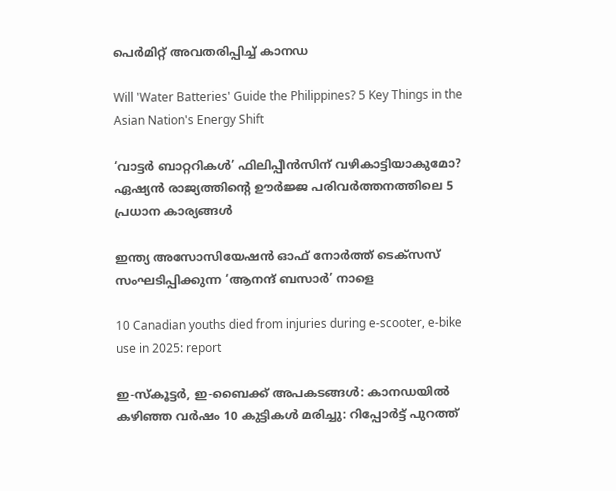പെർമിറ്റ് അവതരിപ്പിച്ച് കാനഡ

Will 'Water Batteries' Guide the Philippines? 5 Key Things in the Asian Nation's Energy Shift

‘വാട്ടർ ബാറ്ററികൾ’ ഫിലിപ്പീൻസിന് വഴികാട്ടിയാകുമോ? ഏഷ്യൻ രാജ്യത്തിന്റെ ഊർജ്ജ പരിവർത്തനത്തിലെ 5 പ്രധാന കാര്യങ്ങൾ

ഇന്ത്യ അസോസിയേഷന്‍ ഓഫ് നോര്‍ത്ത് ടെക്സസ് സംഘടിപ്പിക്കുന്ന ‘ആനന്ദ് ബസാര്‍’ നാളെ

10 Canadian youths died from injuries during e-scooter, e-bike use in 2025: report

ഇ-സ്‌കൂട്ടർ, ഇ-ബൈക്ക് അപകടങ്ങൾ: കാനഡയിൽ കഴിഞ്ഞ വർഷം 10 കുട്ടികൾ മരിച്ചു: റിപ്പോർട്ട് പുറത്ത്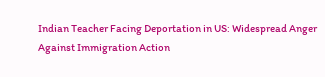Indian Teacher Facing Deportation in US: Widespread Anger Against Immigration Action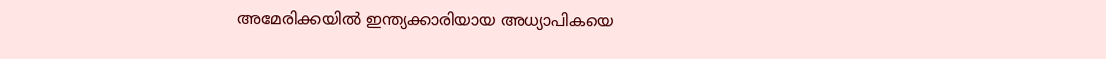അമേരിക്കയിൽ ഇന്ത്യക്കാരിയായ അധ്യാപികയെ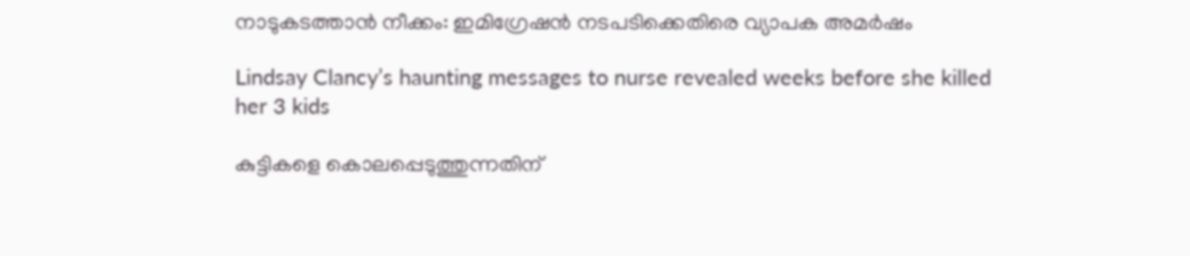നാടുകടത്താൻ നീക്കം: ഇമിഗ്രേഷൻ നടപടിക്കെതിരെ വ്യാപക അമർഷം

Lindsay Clancy’s haunting messages to nurse revealed weeks before she killed her 3 kids

കുട്ടികളെ കൊലപ്പെടുത്തുന്നതിന്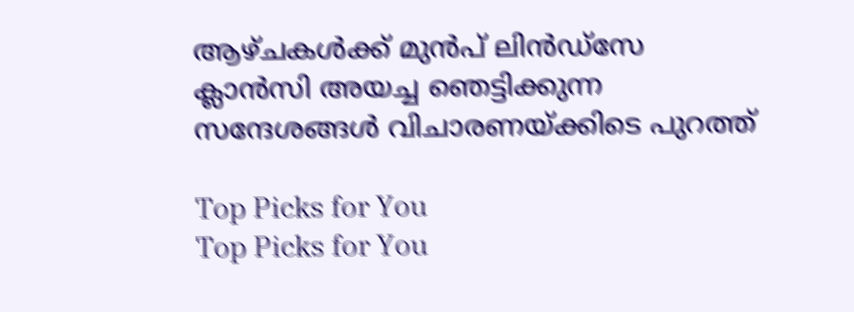ആഴ്ചകൾക്ക് മുൻപ് ലിൻഡ്സേ ക്ലാൻസി അയച്ച ഞെട്ടിക്കുന്ന സന്ദേശങ്ങൾ വിചാരണയ്ക്കിടെ പുറത്ത്

Top Picks for You
Top Picks for You